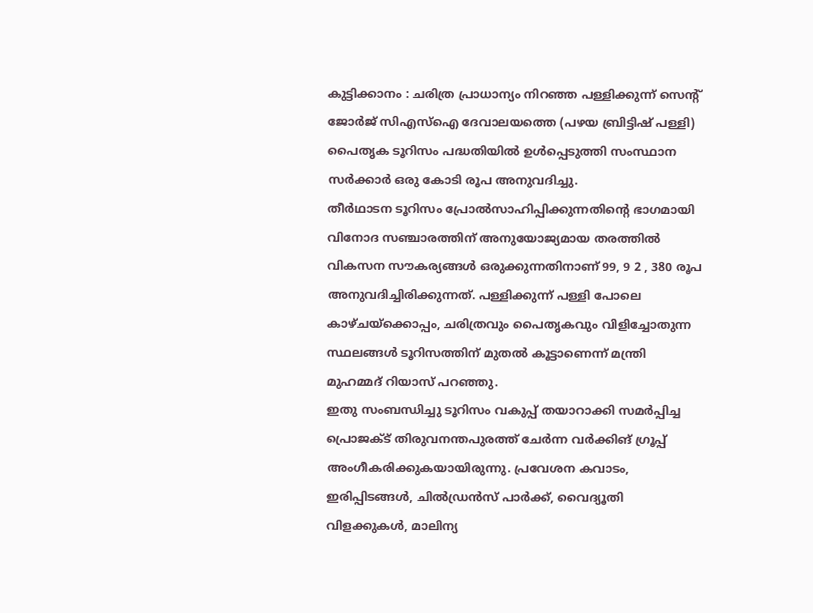കുട്ടിക്കാനം : ചരിത്ര പ്രാധാന്യം നിറഞ്ഞ പള്ളിക്കുന്ന് സെൻ്റ് ജോർജ് സിഎസ്ഐ ദേവാലയത്തെ (പഴയ ബ്രിട്ടിഷ് പള്ളി) പൈതൃക ടൂറിസം പദ്ധതിയിൽ ഉൾപ്പെടുത്തി സംസ്ഥാന സർക്കാർ ഒരു കോടി രൂപ അനുവദിച്ചു.
തീർഥാടന ടൂറിസം പ്രോൽസാഹിപ്പിക്കുന്നതിൻ്റെ ഭാഗമായി വിനോദ സഞ്ചാരത്തിന് അനുയോജ്യമായ തരത്തിൽ വികസന സൗകര്യങ്ങൾ ഒരുക്കുന്നതിനാണ് 99, 9 2 , 380 രൂപ അനുവദിച്ചിരിക്കുന്നത്. പള്ളിക്കുന്ന് പള്ളി പോലെ കാഴ്ചയ്ക്കൊപ്പം, ചരിത്രവും പൈതൃകവും വിളിച്ചോതുന്ന സ്ഥലങ്ങൾ ടൂറിസത്തിന് മുതൽ കൂട്ടാണെന്ന് മന്ത്രി മുഹമ്മദ് റിയാസ് പറഞ്ഞു.
ഇതു സംബന്ധിച്ചു ടൂറിസം വകുപ്പ് തയാറാക്കി സമർപ്പിച്ച പ്രൊജക്ട് തിരുവനന്തപുരത്ത് ചേർന്ന വർക്കിങ് ഗ്രൂപ്പ് അംഗീകരിക്കുകയായിരുന്നു. പ്രവേശന കവാടം, ഇരിപ്പിടങ്ങൾ, ചിൽഡ്രൻസ് പാർക്ക്, വൈദ്യൂതി വിളക്കുകൾ, മാലിന്യ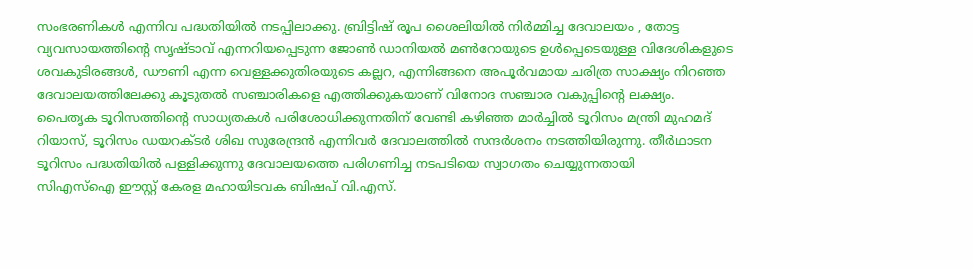സംഭരണികൾ എന്നിവ പദ്ധതിയിൽ നടപ്പിലാക്കു. ബ്രിട്ടിഷ് രൂപ ശൈലിയിൽ നിർമ്മിച്ച ദേവാലയം , തോട്ട വ്യവസായത്തിൻ്റെ സൃഷ്ടാവ് എന്നറിയപ്പെടുന്ന ജോൺ ഡാനിയൽ മൺറോയുടെ ഉൾപ്പെടെയുള്ള വിദേശികളുടെ ശവകുടിരങ്ങൾ, ഡൗണി എന്ന വെള്ളക്കുതിരയുടെ കല്ലറ, എന്നിങ്ങനെ അപൂർവമായ ചരിത്ര സാക്ഷ്യം നിറഞ്ഞ ദേവാലയത്തിലേക്കു കൂടുതൽ സഞ്ചാരികളെ എത്തിക്കുകയാണ് വിനോദ സഞ്ചാര വകുപ്പിൻ്റെ ലക്ഷ്യം.
പൈതൃക ടൂറിസത്തിന്റെ സാധ്യതകൾ പരിശോധിക്കുന്നതിന് വേണ്ടി കഴിഞ്ഞ മാർച്ചിൽ ടൂറിസം മന്ത്രി മുഹമദ് റിയാസ്, ടൂറിസം ഡയറക്ടർ ശിഖ സുരേന്ദ്രൻ എന്നിവർ ദേവാലത്തിൽ സന്ദർശനം നടത്തിയിരുന്നു. തീർഥാടന ടൂറിസം പദ്ധതിയിൽ പള്ളിക്കുന്നു ദേവാലയത്തെ പരിഗണിച്ച നടപടിയെ സ്വാഗതം ചെയ്യുന്നതായി
സിഎസ്ഐ ഈസ്റ്റ് കേരള മഹായിടവക ബിഷപ് വി.എസ്.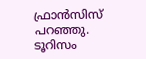ഫ്രാൻസിസ് പറഞ്ഞു.
ടൂറിസം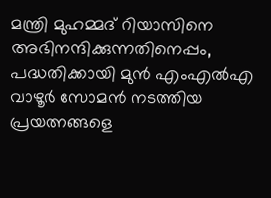മന്ത്രി മുഹമ്മദ് റിയാസിനെ അഭിനന്ദിക്കുന്നതിനെപ്പം, പദ്ധതിക്കായി മുൻ എംഎൽഎ വാഴൂർ സോമൻ നടത്തിയ പ്രയത്നങ്ങളെ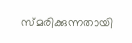സ്മരിക്കുന്നതായി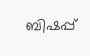ബിഷപ്പ്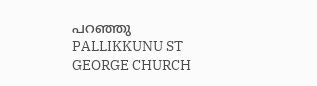പറഞ്ഞു
PALLIKKUNU ST GEORGE CHURCH